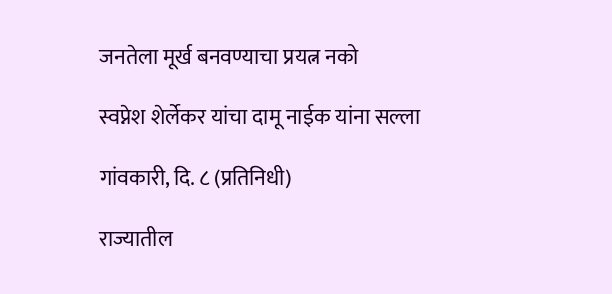जनतेला मूर्ख बनवण्याचा प्रयत्न नको

स्वप्नेश शेर्लेकर यांचा दामू नाईक यांना सल्ला

गांवकारी, दि. ८ (प्रतिनिधी)

राज्यातील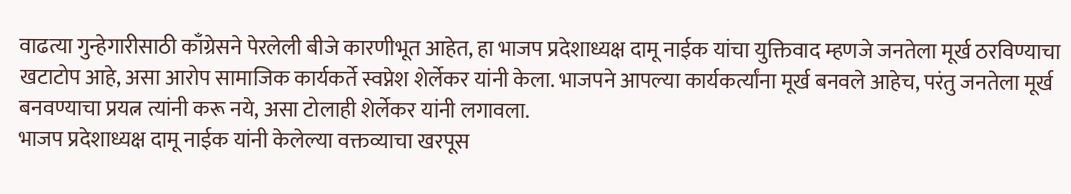वाढत्या गुन्हेगारीसाठी काँग्रेसने पेरलेली बीजे कारणीभूत आहेत, हा भाजप प्रदेशाध्यक्ष दामू नाईक यांचा युक्तिवाद म्हणजे जनतेला मूर्ख ठरविण्याचा खटाटोप आहे, असा आरोप सामाजिक कार्यकर्ते स्वप्नेश शेर्लेकर यांनी केला. भाजपने आपल्या कार्यकर्त्यांना मूर्ख बनवले आहेच, परंतु जनतेला मूर्ख बनवण्याचा प्रयत्न त्यांनी करू नये, असा टोलाही शेर्लेकर यांनी लगावला.
भाजप प्रदेशाध्यक्ष दामू नाईक यांनी केलेल्या वक्तव्याचा खरपूस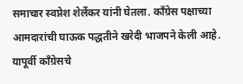समाचार स्वप्नेश शेर्लेकर यांनी घेतला. काँग्रेस पक्षाच्या आमदारांची घाऊक पद्धतीने खरेदी भाजपने केली आहे. यापूर्वी काँग्रेसचे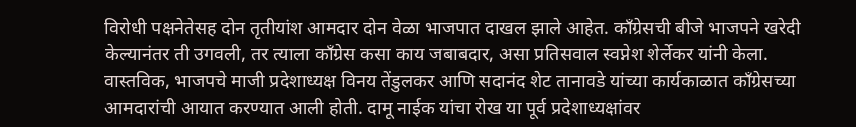विरोधी पक्षनेतेसह दोन तृतीयांश आमदार दोन वेळा भाजपात दाखल झाले आहेत. काँग्रेसची बीजे भाजपने खरेदी केल्यानंतर ती उगवली, तर त्याला काँग्रेस कसा काय जबाबदार, असा प्रतिसवाल स्वप्नेश शेर्लेकर यांनी केला.
वास्तविक, भाजपचे माजी प्रदेशाध्यक्ष विनय तेंडुलकर आणि सदानंद शेट तानावडे यांच्या कार्यकाळात काँग्रेसच्या आमदारांची आयात करण्यात आली होती. दामू नाईक यांचा रोख या पूर्व प्रदेशाध्यक्षांवर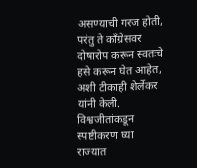असण्याची गरज होती, परंतु ते काँग्रेसवर दोषारोप करून स्वतःचे हसे करून घेत आहेत, अशी टीकाही शेर्लेकर यांनी केली.
विश्वजीतांकडून स्पष्टीकरण घ्या
राज्यात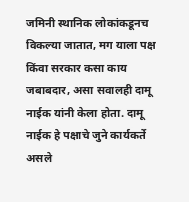जमिनी स्थानिक लोकांकडूनच विकल्या जातात, मग याला पक्ष किंवा सरकार कसा काय जबाबदार, असा सवालही दामू नाईक यांनी केला होता. दामू नाईक हे पक्षाचे जुने कार्यकर्ते असले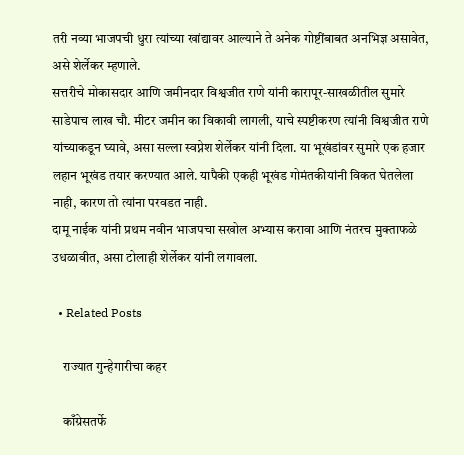तरी नव्या भाजपची धुरा त्यांच्या खांद्यावर आल्याने ते अनेक गोष्टींबाबत अनभिज्ञ असावेत, असे शेर्लेकर म्हणाले.
सत्तरीचे मोकासदार आणि जमीनदार विश्वजीत राणे यांनी कारापूर-साखळीतील सुमारे साडेपाच लाख चौ. मीटर जमीन का विकावी लागली, याचे स्पष्टीकरण त्यांनी विश्वजीत राणे यांच्याकडून घ्यावे, असा सल्ला स्वप्नेश शेर्लेकर यांनी दिला. या भूखंडांवर सुमारे एक हजार लहान भूखंड तयार करण्यात आले. यापैकी एकही भूखंड गोमंतकीयांनी विकत घेतलेला नाही, कारण तो त्यांना परवडत नाही.
दामू नाईक यांनी प्रथम नवीन भाजपचा सखोल अभ्यास करावा आणि नंतरच मुक्ताफळे उधळावीत, असा टोलाही शेर्लेकर यांनी लगावला.

  • Related Posts

    राज्यात गुन्हेगारीचा कहर

    काँग्रेसतर्फे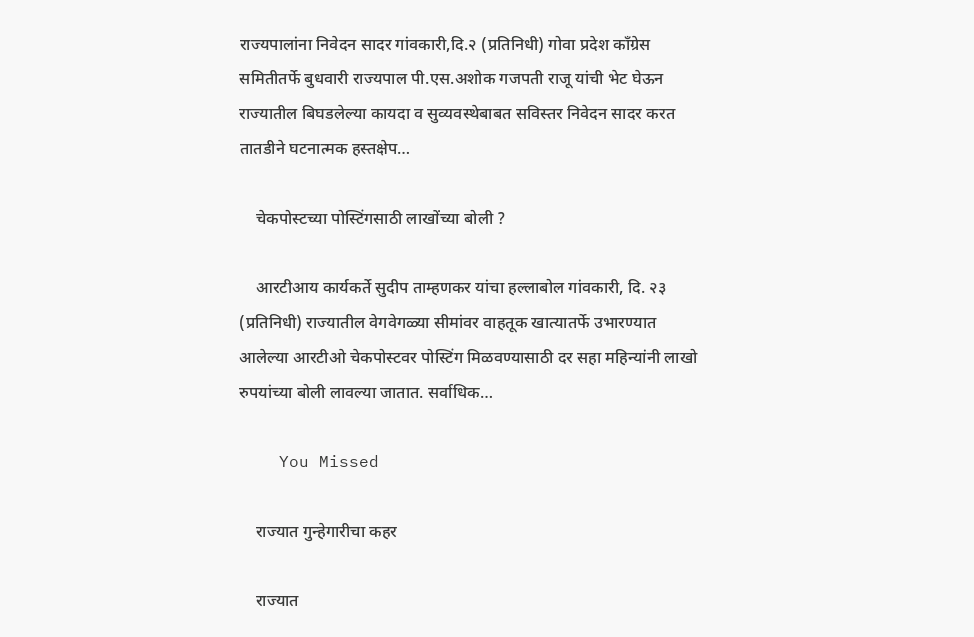राज्यपालांना निवेदन सादर गांवकारी,दि.२ (प्रतिनिधी) गोवा प्रदेश काँग्रेस समितीतर्फे बुधवारी राज्यपाल पी.एस.अशोक गजपती राजू यांची भेट घेऊन राज्यातील बिघडलेल्या कायदा व सुव्यवस्थेबाबत सविस्तर निवेदन सादर करत तातडीने घटनात्मक हस्तक्षेप…

    चेकपोस्टच्या पोस्टिंगसाठी लाखोंच्या बोली ?

    आरटीआय कार्यकर्ते सुदीप ताम्हणकर यांचा हल्लाबोल गांवकारी, दि. २३ (प्रतिनिधी) राज्यातील वेगवेगळ्या सीमांवर वाहतूक खात्यातर्फे उभारण्यात आलेल्या आरटीओ चेकपोस्टवर पोस्टिंग मिळवण्यासाठी दर सहा महिन्यांनी लाखो रुपयांच्या बोली लावल्या जातात. सर्वाधिक…

    You Missed

    राज्यात गुन्हेगारीचा कहर

    राज्यात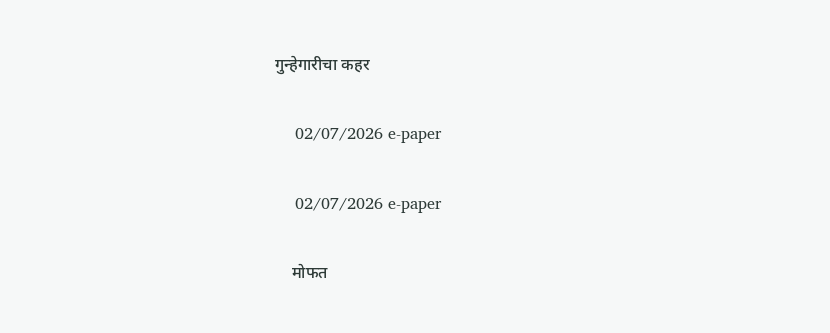गुन्हेगारीचा कहर

    02/07/2026 e-paper

    02/07/2026 e-paper

    मोफत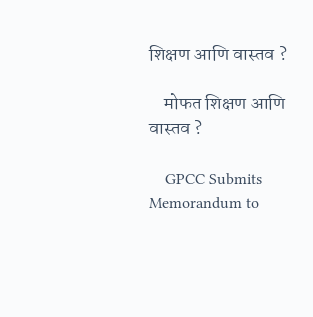शिक्षण आणि वास्तव ?

    मोफत शिक्षण आणि वास्तव ?

    GPCC Submits Memorandum to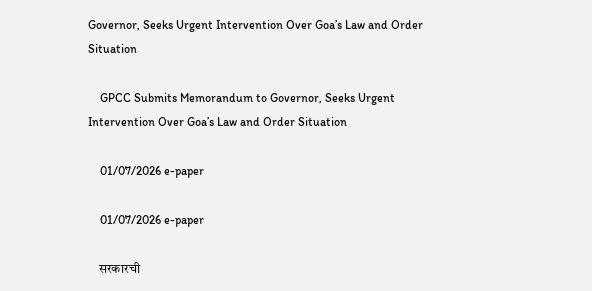Governor, Seeks Urgent Intervention Over Goa’s Law and Order Situation

    GPCC Submits Memorandum to Governor, Seeks Urgent Intervention Over Goa’s Law and Order Situation

    01/07/2026 e-paper

    01/07/2026 e-paper

    सरकारची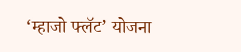‘म्हाजो फ्लॅट’ योजना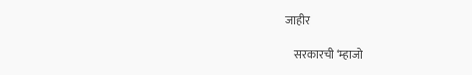जाहीर

    सरकारची ‘म्हाजो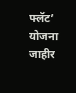फ्लॅट’ योजना जाहीर